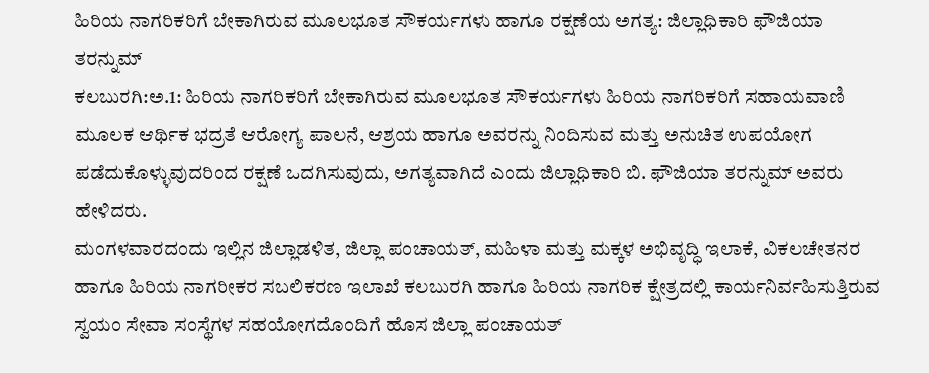ಹಿರಿಯ ನಾಗರಿಕರಿಗೆ ಬೇಕಾಗಿರುವ ಮೂಲಭೂತ ಸೌಕರ್ಯಗಳು ಹಾಗೂ ರಕ್ಷಣೆಯ ಅಗತ್ಯ: ಜಿಲ್ಲಾಧಿಕಾರಿ ಫೌಜಿಯಾ ತರನ್ನುಮ್
ಕಲಬುರಗಿ:ಅ.1: ಹಿರಿಯ ನಾಗರಿಕರಿಗೆ ಬೇಕಾಗಿರುವ ಮೂಲಭೂತ ಸೌಕರ್ಯಗಳು ಹಿರಿಯ ನಾಗರಿಕರಿಗೆ ಸಹಾಯವಾಣಿ ಮೂಲಕ ಆರ್ಥಿಕ ಭದ್ರತೆ ಆರೋಗ್ಯ ಪಾಲನೆ, ಆಶ್ರಯ ಹಾಗೂ ಅವರನ್ನು ನಿಂದಿಸುವ ಮತ್ತು ಅನುಚಿತ ಉಪಯೋಗ ಪಡೆದುಕೊಳ್ಳುವುದರಿಂದ ರಕ್ಷಣೆ ಒದಗಿಸುವುದು, ಅಗತ್ಯವಾಗಿದೆ ಎಂದು ಜಿಲ್ಲಾಧಿಕಾರಿ ಬಿ. ಫೌಜಿಯಾ ತರನ್ನುಮ್ ಅವರು ಹೇಳಿದರು.
ಮಂಗಳವಾರದಂದು ಇಲ್ಲಿನ ಜಿಲ್ಲಾಡಳಿತ, ಜಿಲ್ಲಾ ಪಂಚಾಯತ್, ಮಹಿಳಾ ಮತ್ತು ಮಕ್ಕಳ ಅಭಿವೃದ್ಧಿ ಇಲಾಕೆ, ವಿಕಲಚೇತನರ ಹಾಗೂ ಹಿರಿಯ ನಾಗರೀಕರ ಸಬಲಿಕರಣ ಇಲಾಖೆ ಕಲಬುರಗಿ ಹಾಗೂ ಹಿರಿಯ ನಾಗರಿಕ ಕ್ಷೇತ್ರದಲ್ಲಿ ಕಾರ್ಯನಿರ್ವಹಿಸುತ್ತಿರುವ ಸ್ವಯಂ ಸೇವಾ ಸಂಸ್ಥೆಗಳ ಸಹಯೋಗದೊಂದಿಗೆ ಹೊಸ ಜಿಲ್ಲಾ ಪಂಚಾಯತ್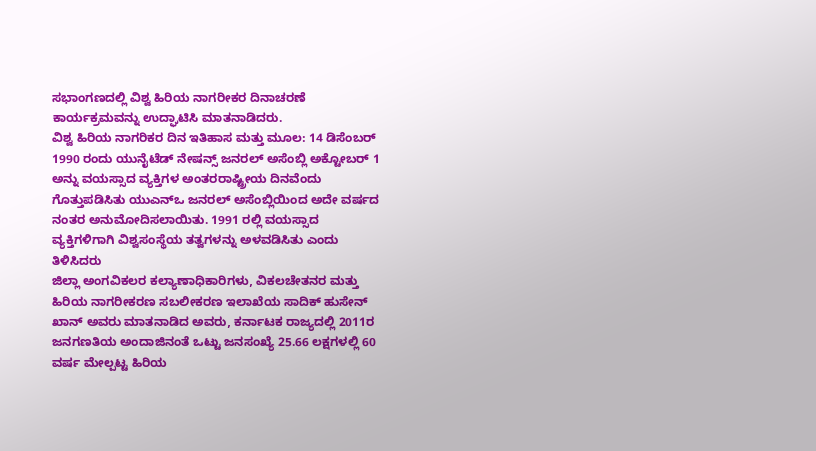ಸಭಾಂಗಣದಲ್ಲಿ ವಿಶ್ವ ಹಿರಿಯ ನಾಗರೀಕರ ದಿನಾಚರಣೆ ಕಾರ್ಯಕ್ರಮವನ್ನು ಉದ್ಘಾಟಿಸಿ ಮಾತನಾಡಿದರು.
ವಿಶ್ವ ಹಿರಿಯ ನಾಗರಿಕರ ದಿನ ಇತಿಹಾಸ ಮತ್ತು ಮೂಲ: 14 ಡಿಸೆಂಬರ್ 1990 ರಂದು ಯುನೈಟೆಡ್ ನೇಷನ್ಸ್ ಜನರಲ್ ಅಸೆಂಬ್ಲಿ ಅಕ್ಟೋಬರ್ 1 ಅನ್ನು ವಯಸ್ಸಾದ ವ್ಯಕ್ತಿಗಳ ಅಂತರರಾಷ್ಟ್ರೀಯ ದಿನವೆಂದು ಗೊತ್ತುಪಡಿಸಿತು ಯುಎನ್‍ಒ ಜನರಲ್ ಅಸೆಂಬ್ಲಿಯಿಂದ ಅದೇ ವರ್ಷದ ನಂತರ ಅನುಮೋದಿಸಲಾಯಿತು. 1991 ರಲ್ಲಿ ವಯಸ್ಸಾದ ವ್ಯಕ್ತಿಗಳಿಗಾಗಿ ವಿಶ್ವಸಂಸ್ಥೆಯ ತತ್ವಗಳನ್ನು ಅಳವಡಿಸಿತು ಎಂದು ತಿಳಿಸಿದರು
ಜಿಲ್ಲಾ ಅಂಗವಿಕಲರ ಕಲ್ಯಾಣಾಧಿಕಾರಿಗಳು, ವಿಕಲಚೇತನರ ಮತ್ತು ಹಿರಿಯ ನಾಗರೀಕರಣ ಸಬಲೀಕರಣ ಇಲಾಖೆಯ ಸಾದಿಕ್ ಹುಸೇನ್ ಖಾನ್ ಅವರು ಮಾತನಾಡಿದ ಅವರು, ಕರ್ನಾಟಕ ರಾಜ್ಯದಲ್ಲಿ 2011ರ ಜನಗಣತಿಯ ಅಂದಾಜಿನಂತೆ ಒಟ್ಟು ಜನಸಂಖ್ಯೆ 25.66 ಲಕ್ಷಗಳಲ್ಲಿ 60 ವರ್ಷ ಮೇಲ್ಪಟ್ಟ ಹಿರಿಯ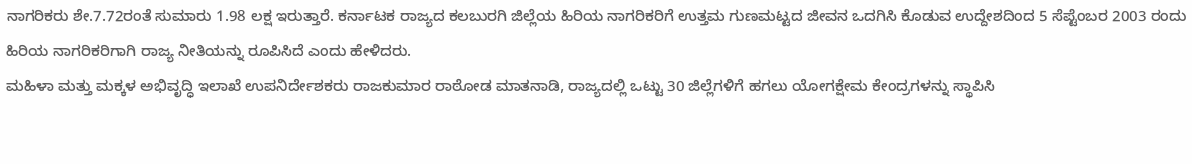ನಾಗರಿಕರು ಶೇ.7.72ರಂತೆ ಸುಮಾರು 1.98 ಲಕ್ಷ ಇರುತ್ತಾರೆ. ಕರ್ನಾಟಕ ರಾಜ್ಯದ ಕಲಬುರಗಿ ಜಿಲ್ಲೆಯ ಹಿರಿಯ ನಾಗರಿಕರಿಗೆ ಉತ್ತಮ ಗುಣಮಟ್ಟದ ಜೀವನ ಒದಗಿಸಿ ಕೊಡುವ ಉದ್ದೇಶದಿಂದ 5 ಸೆಪ್ಟೆಂಬರ 2003 ರಂದು ಹಿರಿಯ ನಾಗರಿಕರಿಗಾಗಿ ರಾಜ್ಯ ನೀತಿಯನ್ನು ರೂಪಿಸಿದೆ ಎಂದು ಹೇಳಿದರು.
ಮಹಿಳಾ ಮತ್ತು ಮಕ್ಕಳ ಅಭಿವೃದ್ಧಿ ಇಲಾಖೆ ಉಪನಿರ್ದೇಶಕರು ರಾಜಕುಮಾರ ರಾಠೋಡ ಮಾತನಾಡಿ, ರಾಜ್ಯದಲ್ಲಿ ಒಟ್ಟು 30 ಜಿಲ್ಲೆಗಳಿಗೆ ಹಗಲು ಯೋಗಕ್ಷೇಮ ಕೇಂದ್ರಗಳನ್ನು ಸ್ಥಾಪಿಸಿ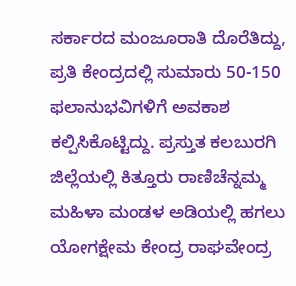ಸರ್ಕಾರದ ಮಂಜೂರಾತಿ ದೊರೆತಿದ್ದು, ಪ್ರತಿ ಕೇಂದ್ರದಲ್ಲಿ ಸುಮಾರು 50-150 ಫಲಾನುಭವಿಗಳಿಗೆ ಅವಕಾಶ ಕಲ್ಪಿಸಿಕೊಟ್ಟಿದ್ದು. ಪ್ರಸ್ತುತ ಕಲಬುರಗಿ ಜಿಲ್ಲೆಯಲ್ಲಿ ಕಿತ್ತೂರು ರಾಣಿಚೆನ್ನಮ್ಮ ಮಹಿಳಾ ಮಂಡಳ ಅಡಿಯಲ್ಲಿ ಹಗಲು ಯೋಗಕ್ಷೇಮ ಕೇಂದ್ರ ರಾಘವೇಂದ್ರ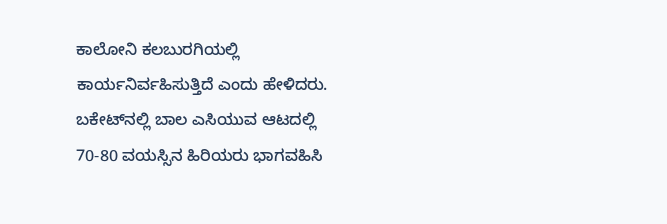ಕಾಲೋನಿ ಕಲಬುರಗಿಯಲ್ಲಿ ಕಾರ್ಯನಿರ್ವಹಿಸುತ್ತಿದೆ ಎಂದು ಹೇಳಿದರು.
ಬಕೇಟ್‍ನಲ್ಲಿ ಬಾಲ ಎಸಿಯುವ ಆಟದಲ್ಲಿ 70-80 ವಯಸ್ಸಿನ ಹಿರಿಯರು ಭಾಗವಹಿಸಿ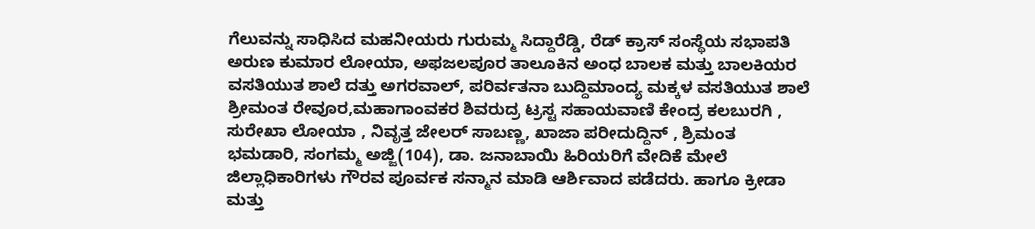ಗೆಲುವನ್ನು ಸಾಧಿಸಿದ ಮಹನೀಯರು ಗುರುಮ್ಮ ಸಿದ್ದಾರೆಡ್ಡಿ, ರೆಡ್ ಕ್ರಾಸ್ ಸಂಸ್ಥೆಯ ಸಭಾಪತಿ ಅರುಣ ಕುಮಾರ ಲೋಯಾ, ಅಫಜಲಪೂರ ತಾಲೂಕಿನ ಅಂಧ ಬಾಲಕ ಮತ್ತು ಬಾಲಕಿಯರ ವಸತಿಯುತ ಶಾಲೆ ದತ್ತು ಅಗರವಾಲ್, ಪರಿರ್ವತನಾ ಬುದ್ದಿಮಾಂದ್ಯ ಮಕ್ಕಳ ವಸತಿಯುತ ಶಾಲೆ ಶ್ರೀಮಂತ ರೇವೂರ,ಮಹಾಗಾಂವಕರ ಶಿವರುದ್ರ ಟ್ರಸ್ಟ ಸಹಾಯವಾಣಿ ಕೇಂದ್ರ ಕಲಬುರಗಿ , ಸುರೇಖಾ ಲೋಯಾ , ನಿವೃತ್ತ ಜೇಲರ್ ಸಾಬಣ್ಣ, ಖಾಜಾ ಪರೀದುದ್ದಿನ್ , ಶ್ರಿಮಂತ ಭಮಡಾರಿ, ಸಂಗಮ್ಮ ಅಜ್ಜಿ(104), ಡಾ. ಜನಾಬಾಯಿ ಹಿರಿಯರಿಗೆ ವೇದಿಕೆ ಮೇಲೆ ಜಿಲ್ಲಾಧಿಕಾರಿಗಳು ಗೌರವ ಪೂರ್ವಕ ಸನ್ಮಾನ ಮಾಡಿ ಆರ್ಶಿವಾದ ಪಡೆದರು. ಹಾಗೂ ಕ್ರೀಡಾ ಮತ್ತು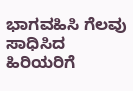ಭಾಗವಹಿಸಿ ಗೆಲವು ಸಾಧಿಸಿದ ಹಿರಿಯರಿಗೆ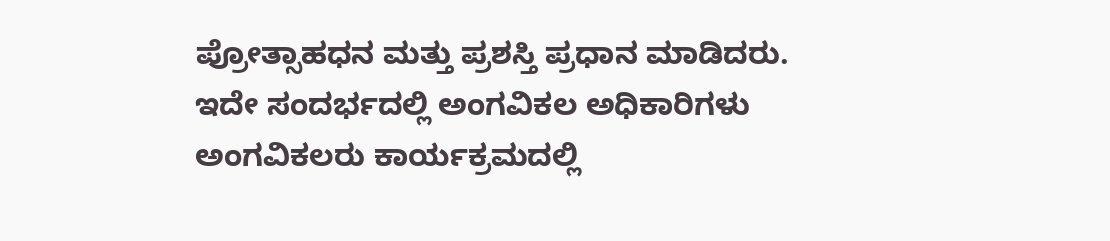ಪ್ರೋತ್ಸಾಹಧನ ಮತ್ತು ಪ್ರಶಸ್ತಿ ಪ್ರಧಾನ ಮಾಡಿದರು.
ಇದೇ ಸಂದರ್ಭದಲ್ಲಿ ಅಂಗವಿಕಲ ಅಧಿಕಾರಿಗಳು ಅಂಗವಿಕಲರು ಕಾರ್ಯಕ್ರಮದಲ್ಲಿ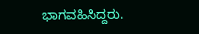ಭಾಗವಹಿಸಿದ್ದರು.